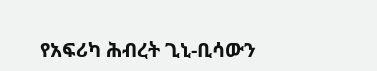የአፍሪካ ሕብረት ጊኒ-ቢሳውን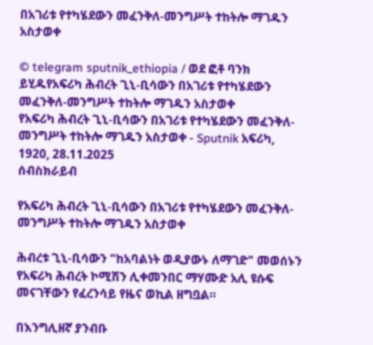በአገሪቱ የተካሄደውን መፈንቅለ-መንግሥት ተከትሎ ማገዱን አስታወቀ

© telegram sputnik_ethiopia / ወደ ፎቶ ባንክ ይሂዱየአፍሪካ ሕብረት ጊኒ-ቢሳውን በአገሪቱ የተካሄደውን መፈንቅለ-መንግሥት ተከትሎ ማገዱን አስታወቀ
የአፍሪካ ሕብረት ጊኒ-ቢሳውን በአገሪቱ የተካሄደውን መፈንቅለ-መንግሥት ተከትሎ ማገዱን አስታወቀ - Sputnik አፍሪካ, 1920, 28.11.2025
ሰብስክራይብ

የአፍሪካ ሕብረት ጊኒ-ቢሳውን በአገሪቱ የተካሄደውን መፈንቅለ-መንግሥት ተከትሎ ማገዱን አስታወቀ

ሕብረቱ ጊኒ-ቢሳውን "ከአባልነት ወዲያውኑ ለማገድ" መወሰኑን የአፍሪካ ሕብረት ኮሚሽን ሊቀመንበር ማሃሙድ አሊ ዩሱፍ መናገቸውን የፈረንሳይ የዜና ወኪል ዘግቧል።

በእንግሊዘኛ ያንብቡ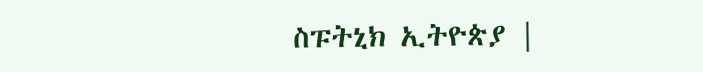ስፑትኒክ ኢትዮጵያ |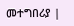መተግበሪያ |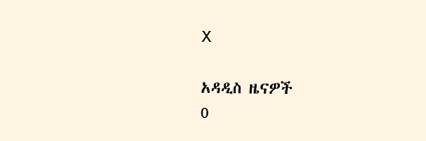X

አዳዲስ ዜናዎች
0